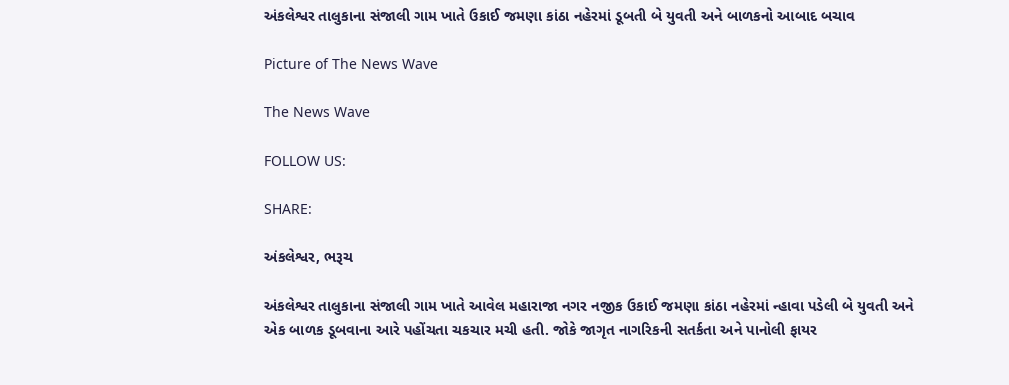અંકલેશ્વર તાલુકાના સંજાલી ગામ ખાતે ઉકાઈ જમણા કાંઠા નહેરમાં ડૂબતી બે યુવતી અને બાળકનો આબાદ બચાવ

Picture of The News Wave

The News Wave

FOLLOW US:

SHARE:

અંકલેશ્વર, ભરૂચ

અંકલેશ્વર તાલુકાના સંજાલી ગામ ખાતે આવેલ મહારાજા નગર નજીક ઉકાઈ જમણા કાંઠા નહેરમાં ન્હાવા પડેલી બે યુવતી અને એક બાળક ડૂબવાના આરે પહોંચતા ચકચાર મચી હતી. જોકે જાગૃત નાગરિકની સતર્કતા અને પાનોલી ફાયર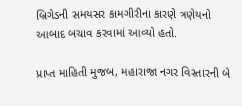બ્રિગેડની સમયસર કામગીરીના કારણે ત્રણેયનો આબાદ બચાવ કરવામાં આવ્યો હતો.

પ્રાપ્ત માહિતી મુજબ, મહારાજા નગર વિસ્તારની બે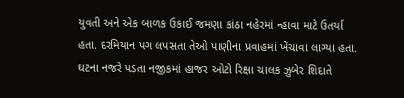યુવતી અને એક બાળક ઉકાઈ જમણા કાંઠા નહેરમાં ન્હાવા માટે ઉતર્યા હતા. દરમિયાન પગ લપસતા તેઓ પાણીના પ્રવાહમાં ખેંચાવા લાગ્યા હતા. ઘટના નજરે પડતા નજીકમાં હાજર ઓટો રિક્ષા ચાલક ઝુબેર શિદાતે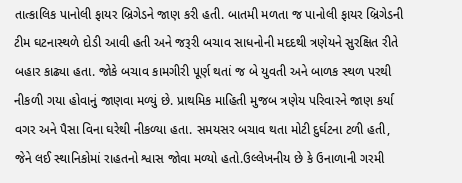તાત્કાલિક પાનોલી ફાયર બ્રિગેડને જાણ કરી હતી. બાતમી મળતા જ પાનોલી ફાયર બ્રિગેડની ટીમ ઘટનાસ્થળે દોડી આવી હતી અને જરૂરી બચાવ સાધનોની મદદથી ત્રણેયને સુરક્ષિત રીતે બહાર કાઢ્યા હતા. જોકે બચાવ કામગીરી પૂર્ણ થતાં જ બે યુવતી અને બાળક સ્થળ પરથી નીકળી ગયા હોવાનું જાણવા મળ્યું છે. પ્રાથમિક માહિતી મુજબ ત્રણેય પરિવારને જાણ કર્યા વગર અને પૈસા વિના ઘરેથી નીકળ્યા હતા. સમયસર બચાવ થતા મોટી દુર્ઘટના ટળી હતી, જેને લઈ સ્થાનિકોમાં રાહતનો શ્વાસ જોવા મળ્યો હતો.ઉલ્લેખનીય છે કે ઉનાળાની ગરમી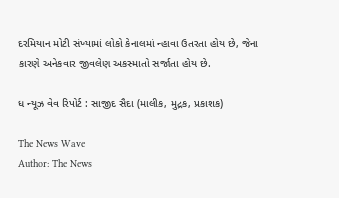દરમિયાન મોટી સંખ્યામાં લોકો કેનાલમાં ન્હાવા ઉતરતા હોય છે, જેના કારણે અનેકવાર જીવલેણ અકસ્માતો સર્જાતા હોય છે.

ધ ન્યૂઝ વેવ રિપોર્ટ : સાજીદ સૈદા (માલીક, મુદ્રક, પ્રકાશક)

The News Wave
Author: The News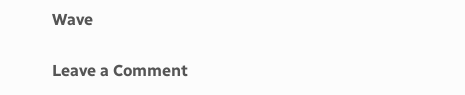Wave

Leave a Comment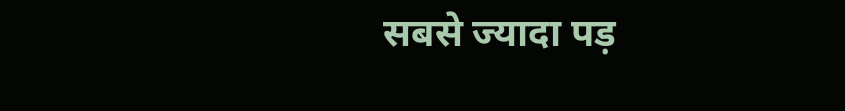सबसे ज्यादा पड़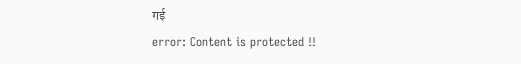गई
error: Content is protected !!